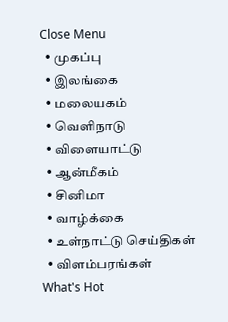Close Menu
  • முகப்பு
  • இலங்கை
  • மலையகம்
  • வெளிநாடு
  • விளையாட்டு
  • ஆன்மீகம்
  • சினிமா
  • வாழ்க்கை
  • உள்நாட்டு செய்திகள்
  • விளம்பரங்கள்
What's Hot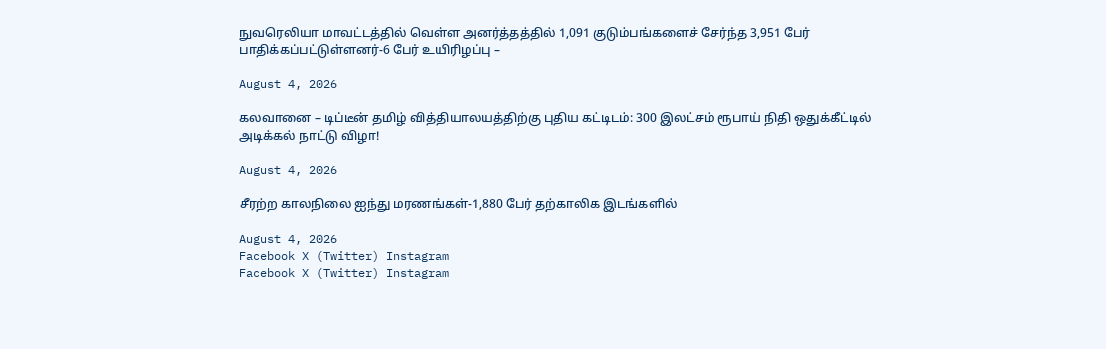நுவரெலியா மாவட்டத்தில் வெள்ள அனர்த்தத்தில் 1,091 குடும்பங்களைச் சேர்ந்த 3,951 பேர் பாதிக்கப்பட்டுள்ளனர்-6 பேர் உயிரிழப்பு –

August 4, 2026

கலவானை – டிப்டீன் தமிழ் வித்தியாலயத்திற்கு புதிய கட்டிடம்: 300 இலட்சம் ரூபாய் நிதி ஒதுக்கீட்டில் அடிக்கல் நாட்டு விழா!

August 4, 2026

சீரற்ற காலநிலை ஐந்து மரணங்கள்-1,880 பேர் தற்காலிக இடங்களில்

August 4, 2026
Facebook X (Twitter) Instagram
Facebook X (Twitter) Instagram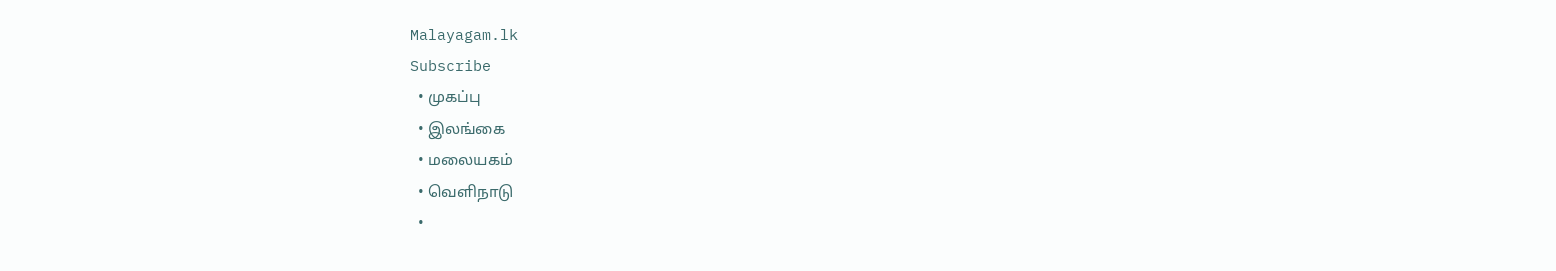Malayagam.lk
Subscribe
  • முகப்பு
  • இலங்கை
  • மலையகம்
  • வெளிநாடு
  •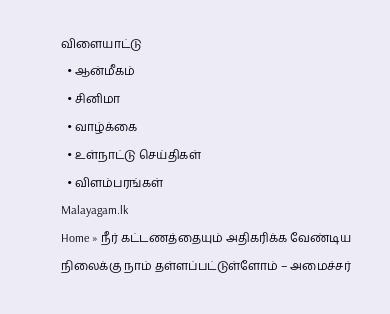விளையாட்டு
  • ஆன்மீகம்
  • சினிமா
  • வாழ்க்கை
  • உள்நாட்டு செய்திகள்
  • விளம்பரங்கள்
Malayagam.lk
Home » நீர் கட்டணத்தையும் அதிகரிக்க வேண்டிய நிலைக்கு நாம் தள்ளப்பட்டுள்ளோம் – அமைச்சர்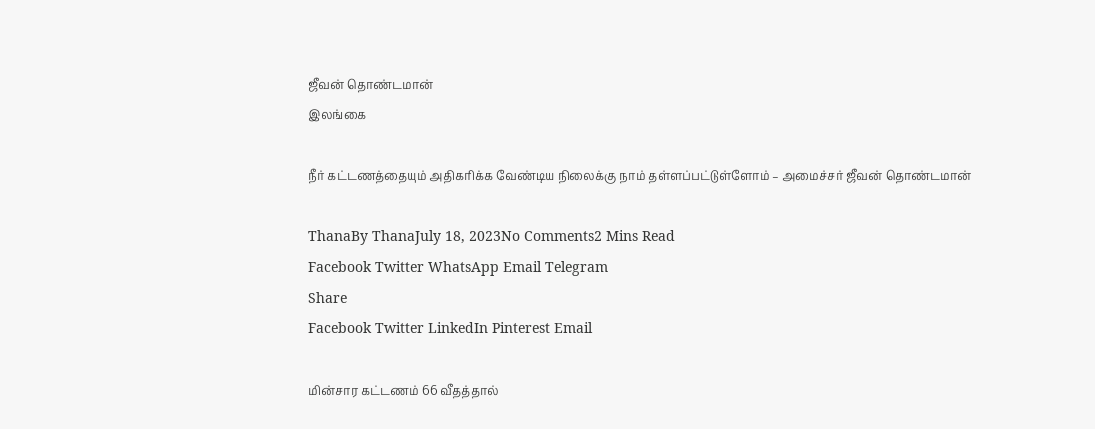ஜீவன் தொண்டமான்
இலங்கை

நீர் கட்டணத்தையும் அதிகரிக்க வேண்டிய நிலைக்கு நாம் தள்ளப்பட்டுள்ளோம் – அமைச்சர் ஜீவன் தொண்டமான்

ThanaBy ThanaJuly 18, 2023No Comments2 Mins Read
Facebook Twitter WhatsApp Email Telegram
Share
Facebook Twitter LinkedIn Pinterest Email

மின்சார கட்டணம் 66 வீதத்தால்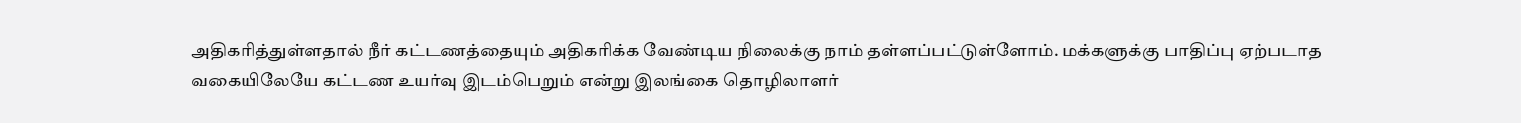அதிகரித்துள்ளதால் நீர் கட்டணத்தையும் அதிகரிக்க வேண்டிய நிலைக்கு நாம் தள்ளப்பட்டுள்ளோம். மக்களுக்கு பாதிப்பு ஏற்படாத வகையிலேயே கட்டண உயர்வு இடம்பெறும் என்று இலங்கை தொழிலாளர்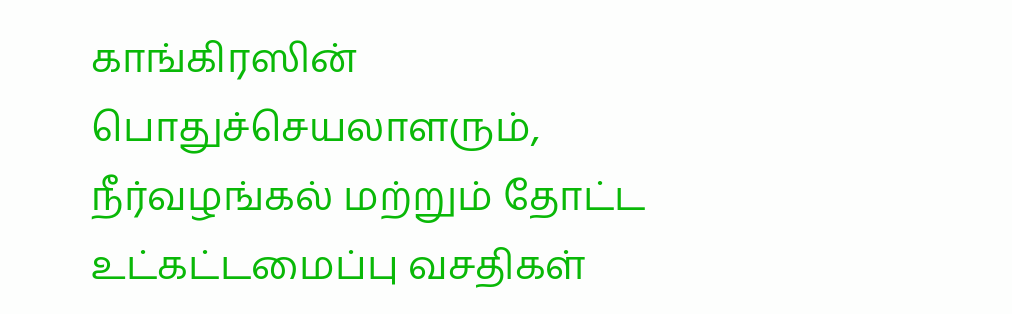காங்கிரஸின் பொதுச்செயலாளரும், நீர்வழங்கல் மற்றும் தோட்ட உட்கட்டமைப்பு வசதிகள்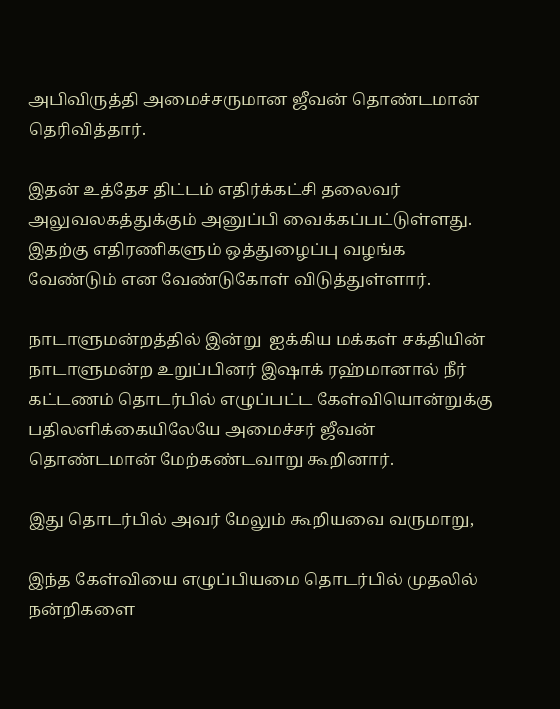அபிவிருத்தி அமைச்சருமான ஜீவன் தொண்டமான் தெரிவித்தார்.

இதன் உத்தேச திட்டம் எதிர்க்கட்சி தலைவர் அலுவலகத்துக்கும் அனுப்பி வைக்கப்பட்டுள்ளது. இதற்கு எதிரணிகளும் ஒத்துழைப்பு வழங்க வேண்டும் என வேண்டுகோள் விடுத்துள்ளார்.

நாடாளுமன்றத்தில் இன்று  ஐக்கிய மக்கள் சக்தியின் நாடாளுமன்ற உறுப்பினர் இஷாக் ரஹ்மானால் நீர் கட்டணம் தொடர்பில் எழுப்பட்ட கேள்வியொன்றுக்கு பதிலளிக்கையிலேயே அமைச்சர் ஜீவன் தொண்டமான் மேற்கண்டவாறு கூறினார்.

இது தொடர்பில் அவர் மேலும் கூறியவை வருமாறு,

இந்த கேள்வியை எழுப்பியமை தொடர்பில் முதலில் நன்றிகளை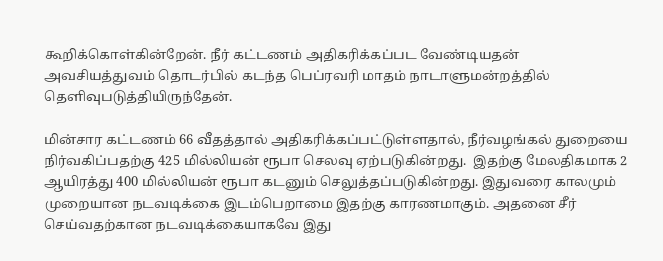கூறிக்கொள்கின்றேன். நீர் கட்டணம் அதிகரிக்கப்பட வேண்டியதன் அவசியத்துவம் தொடர்பில் கடந்த பெப்ரவரி மாதம் நாடாளுமன்றத்தில் தெளிவுபடுத்தியிருந்தேன்.

மின்சார கட்டணம் 66 வீதத்தால் அதிகரிக்கப்பட்டுள்ளதால், நீர்வழங்கல் துறையை நிர்வகிப்பதற்கு 425 மில்லியன் ரூபா செலவு ஏற்படுகின்றது.  இதற்கு மேலதிகமாக 2 ஆயிரத்து 400 மில்லியன் ரூபா கடனும் செலுத்தப்படுகின்றது. இதுவரை காலமும் முறையான நடவடிக்கை இடம்பெறாமை இதற்கு காரணமாகும். அதனை சீர் செய்வதற்கான நடவடிக்கையாகவே இது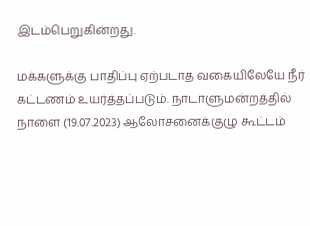இடம்பெறுகின்றது.

மக்களுக்கு பாதிப்பு ஏற்படாத வகையிலேயே நீர் கட்டணம் உயர்த்தப்படும். நாடாளுமன்றத்தில் நாளை (19.07.2023) ஆலோசனைக்குழு கூட்டம்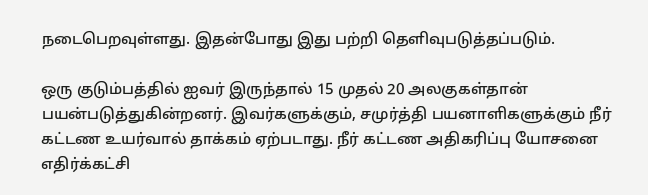நடைபெறவுள்ளது. இதன்போது இது பற்றி தெளிவுபடுத்தப்படும்.

ஒரு குடும்பத்தில் ஐவர் இருந்தால் 15 முதல் 20 அலகுகள்தான் பயன்படுத்துகின்றனர். இவர்களுக்கும், சமுர்த்தி பயனாளிகளுக்கும் நீர் கட்டண உயர்வால் தாக்கம் ஏற்படாது. நீர் கட்டண அதிகரிப்பு யோசனை எதிர்க்கட்சி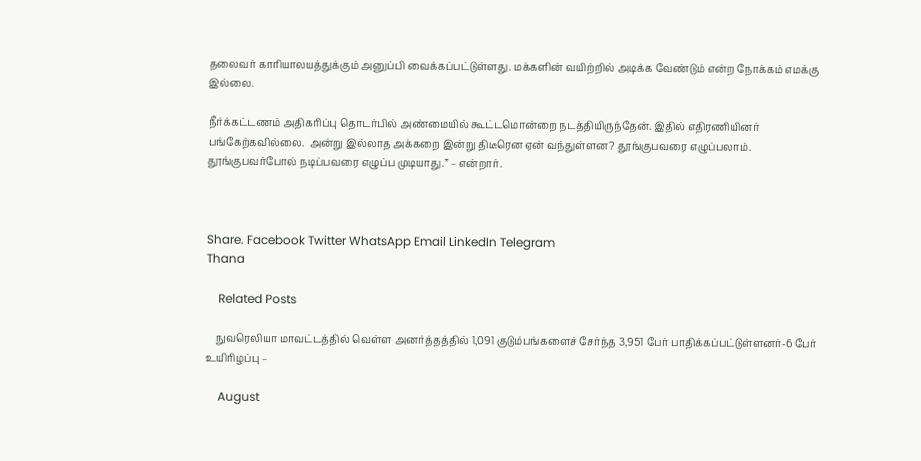தலைவர் காரியாலயத்துக்கும் அனுப்பி வைக்கப்பட்டுள்ளது. மக்களின் வயிற்றில் அடிக்க வேண்டும் என்ற நோக்கம் எமக்கு இல்லை.

நீர்க்கட்டணம் அதிகரிப்பு தொடர்பில் அண்மையில் கூட்டமொன்றை நடத்தியிருந்தேன். இதில் எதிரணியினர் பங்கேற்கவில்லை.  அன்று இல்லாத அக்கறை இன்று திடீரென ஏன் வந்துள்ளன? தூங்குபவரை எழுப்பலாம். தூங்குபவர்போல் நடிப்பவரை எழுப்ப முடியாது.” – என்றார்.



Share. Facebook Twitter WhatsApp Email LinkedIn Telegram
Thana

    Related Posts

    நுவரெலியா மாவட்டத்தில் வெள்ள அனர்த்தத்தில் 1,091 குடும்பங்களைச் சேர்ந்த 3,951 பேர் பாதிக்கப்பட்டுள்ளனர்-6 பேர் உயிரிழப்பு –

    August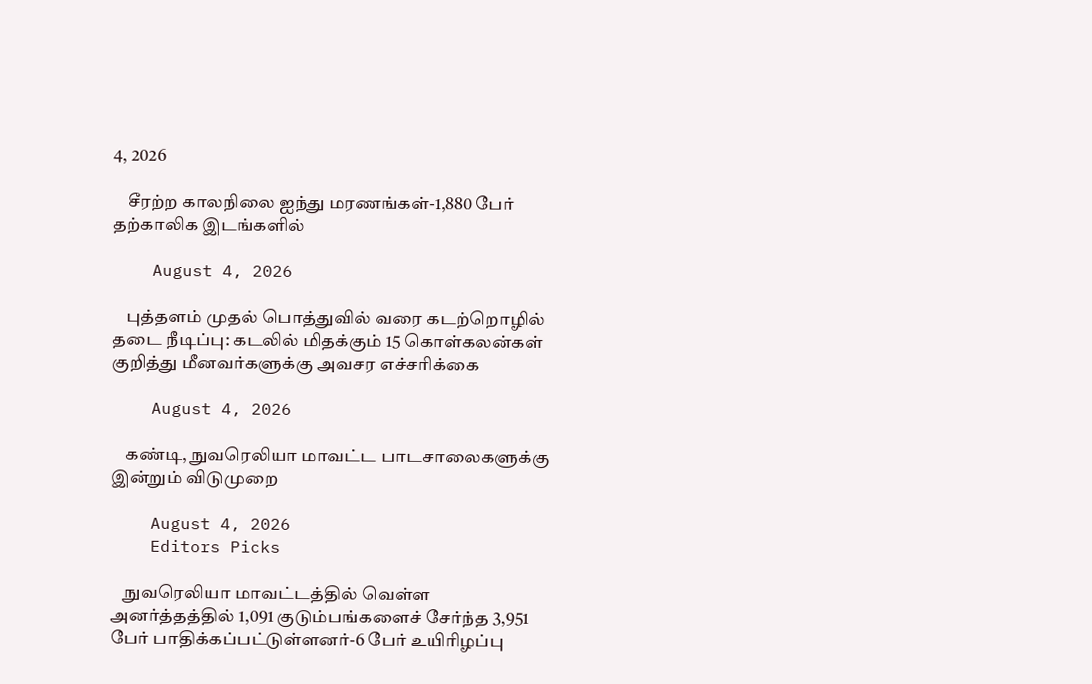4, 2026

    சீரற்ற காலநிலை ஐந்து மரணங்கள்-1,880 பேர் தற்காலிக இடங்களில்

    August 4, 2026

    புத்தளம் முதல் பொத்துவில் வரை கடற்றொழில் தடை நீடிப்பு: கடலில் மிதக்கும் 15 கொள்கலன்கள் குறித்து மீனவர்களுக்கு அவசர எச்சரிக்கை

    August 4, 2026

    கண்டி, நுவரெலியா மாவட்ட பாடசாலைகளுக்கு இன்றும் விடுமுறை

    August 4, 2026
    Editors Picks

    நுவரெலியா மாவட்டத்தில் வெள்ள அனர்த்தத்தில் 1,091 குடும்பங்களைச் சேர்ந்த 3,951 பேர் பாதிக்கப்பட்டுள்ளனர்-6 பேர் உயிரிழப்பு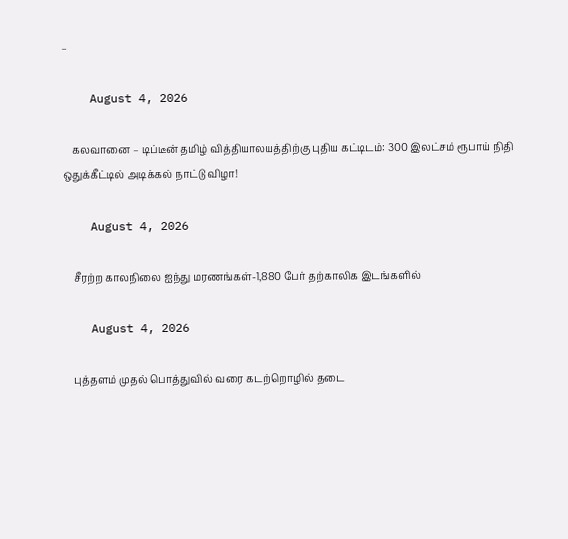–

    August 4, 2026

    கலவானை – டிப்டீன் தமிழ் வித்தியாலயத்திற்கு புதிய கட்டிடம்: 300 இலட்சம் ரூபாய் நிதி ஒதுக்கீட்டில் அடிக்கல் நாட்டு விழா!

    August 4, 2026

    சீரற்ற காலநிலை ஐந்து மரணங்கள்-1,880 பேர் தற்காலிக இடங்களில்

    August 4, 2026

    புத்தளம் முதல் பொத்துவில் வரை கடற்றொழில் தடை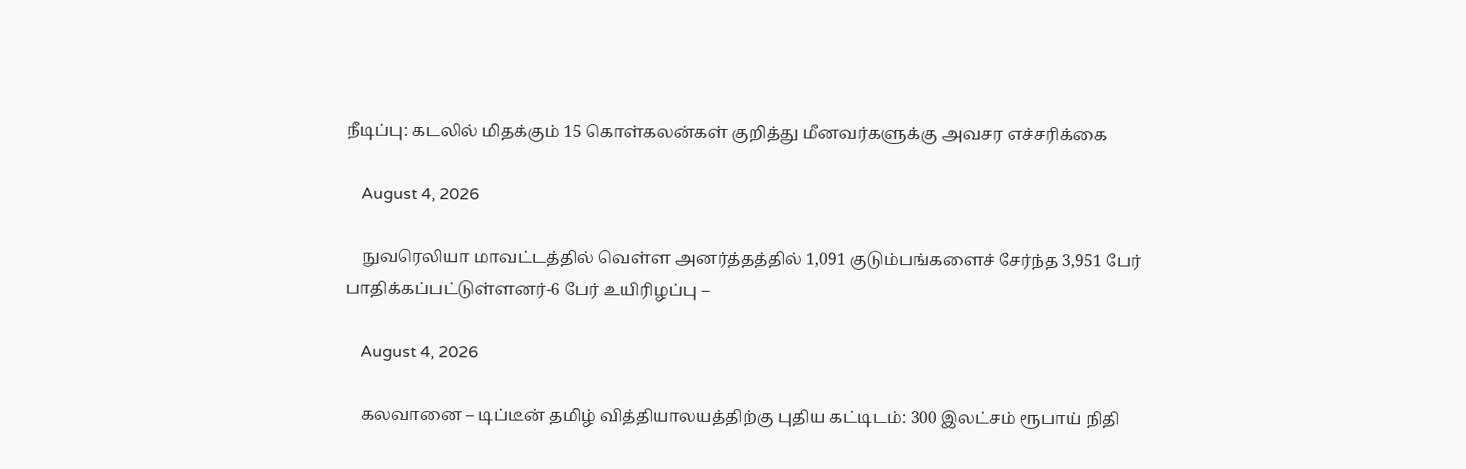நீடிப்பு: கடலில் மிதக்கும் 15 கொள்கலன்கள் குறித்து மீனவர்களுக்கு அவசர எச்சரிக்கை

    August 4, 2026

    நுவரெலியா மாவட்டத்தில் வெள்ள அனர்த்தத்தில் 1,091 குடும்பங்களைச் சேர்ந்த 3,951 பேர் பாதிக்கப்பட்டுள்ளனர்-6 பேர் உயிரிழப்பு –

    August 4, 2026

    கலவானை – டிப்டீன் தமிழ் வித்தியாலயத்திற்கு புதிய கட்டிடம்: 300 இலட்சம் ரூபாய் நிதி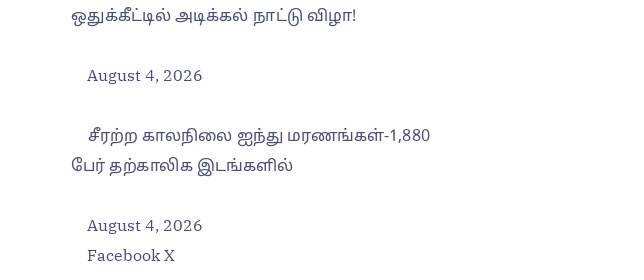ஒதுக்கீட்டில் அடிக்கல் நாட்டு விழா!

    August 4, 2026

    சீரற்ற காலநிலை ஐந்து மரணங்கள்-1,880 பேர் தற்காலிக இடங்களில்

    August 4, 2026
    Facebook X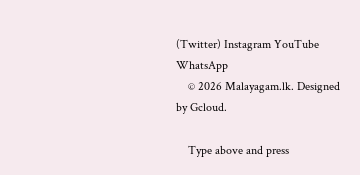(Twitter) Instagram YouTube WhatsApp
    © 2026 Malayagam.lk. Designed by Gcloud.

    Type above and press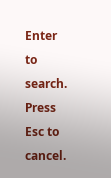Enter to search. Press Esc to cancel.